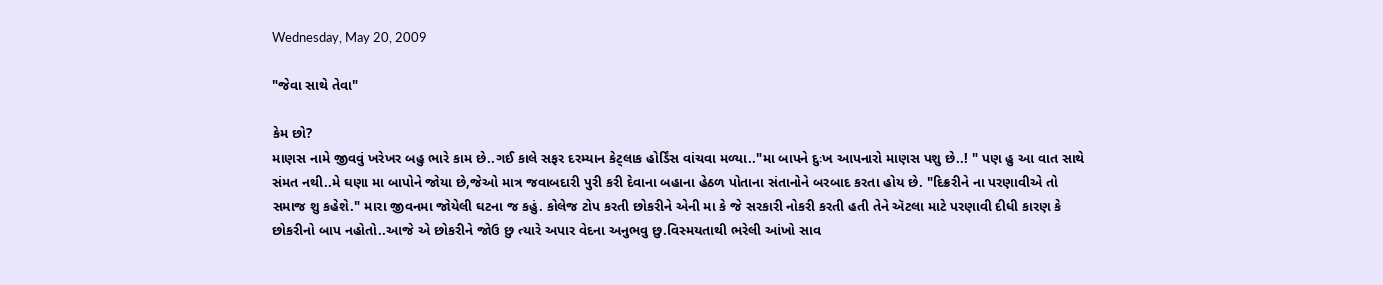Wednesday, May 20, 2009

"જેવા સાથે તેવા"

કેમ છો?
માણસ નામે જીવવું ખરેખર બહુ ભારે કામ છે..ગઈ કાલે સફર દરમ્યાન કેટ્લાક હોર્ડિંસ વાંચવા મળ્યા.."મા બાપને દુઃખ આપનારો માણસ પશુ છે..! " પણ હુ આ વાત સાથે સંમત નથી..મે ઘણા મા બાપોને જોયા છે,જેઓ માત્ર જવાબદારી પુરી કરી દેવાના બહાના હેઠળ પોતાના સંતાનોને બરબાદ કરતા હોય છે. "દિક્રરીને ના પરણાવીએ તો સમાજ શુ કહેશે." મારા જીવનમા જોયેલી ઘટના જ કહું. કોલેજ ટોપ કરતી છોકરીને એની મા કે જે સરકારી નોકરી કરતી હતી તેને ઍટલા માટે પરણાવી દીધી કારણ કે છોકરીનો બાપ નહોતો..આજે એ છોકરીને જોઉ છુ ત્યારે અપાર વેદના અનુભવુ છુ.વિસ્મયતાથી ભરેલી આંખો સાવ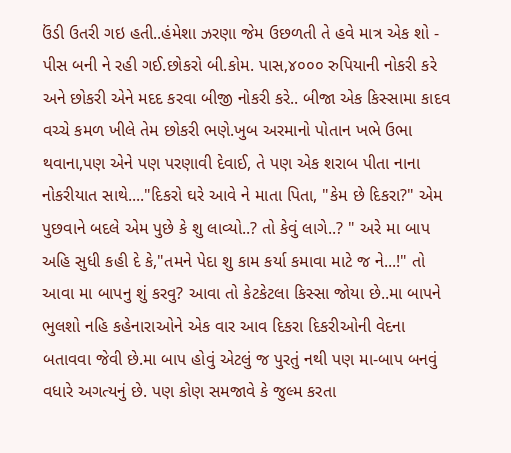ઉંડી ઉતરી ગઇ હતી..હંમેશા ઝરણા જેમ ઉછળતી તે હવે માત્ર એક શો - પીસ બની ને રહી ગઈ.છોકરો બી.કોમ. પાસ,૪૦૦૦ રુપિયાની નોકરી કરે અને છોકરી એને મદદ કરવા બીજી નોકરી કરે.. બીજા એક કિસ્સામા કાદવ વચ્ચે કમળ ખીલે તેમ છોકરી ભણે.ખુબ અરમાનો પોતાન ખભે ઉભા થવાના,પણ એને પણ પરણાવી દેવાઈ, તે પણ એક શરાબ પીતા નાના નોકરીયાત સાથે...."દિકરો ઘરે આવે ને માતા પિતા, "કેમ છે દિકરા?" એમ પુછવાને બદલે એમ પુછે કે શુ લાવ્યો..? તો કેવું લાગે..? " અરે મા બાપ અહિ સુધી કહી દે કે,"તમને પેદા શુ કામ કર્યા કમાવા માટે જ ને...!" તો આવા મા બાપનુ શું કરવુ? આવા તો કેટકેટલા કિસ્સા જોયા છે..મા બાપને ભુલશો નહિ કહેનારાઓને એક વાર આવ દિકરા દિકરીઓની વેદના બતાવવા જેવી છે.મા બાપ હોવું એટલું જ પુરતું નથી પણ મા-બાપ બનવું વધારે અગત્યનું છે. પણ કોણ સમજાવે કે જુલ્મ કરતા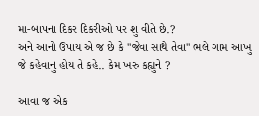મા-બાપના દિકર દિકરીઓ પર શુ વીતે છે.?
અને આનો ઉપાય એ જ છે કે "જેવા સાથે તેવા" ભલે ગામ આખુ જે કહેવાનુ હોય તે કહે.. કેમ ખરુ કહ્યુને ?

આવા જ એક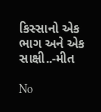કિસ્સાનો એક ભાગ અને એક સાક્ષી..-મીત

No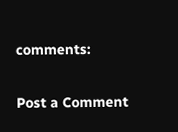comments:

Post a Comment